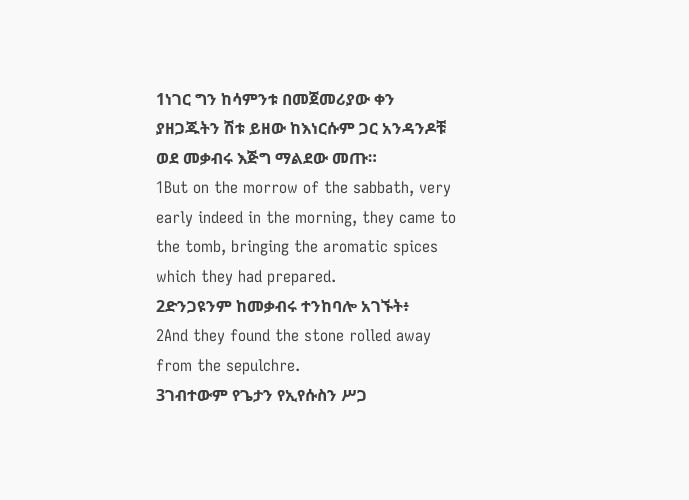1ነገር ግን ከሳምንቱ በመጀመሪያው ቀን ያዘጋጁትን ሽቱ ይዘው ከእነርሱም ጋር አንዳንዶቹ ወደ መቃብሩ እጅግ ማልደው መጡ።
1But on the morrow of the sabbath, very early indeed in the morning, they came to the tomb, bringing the aromatic spices which they had prepared.
2ድንጋዩንም ከመቃብሩ ተንከባሎ አገኙት፥
2And they found the stone rolled away from the sepulchre.
3ገብተውም የጌታን የኢየሱስን ሥጋ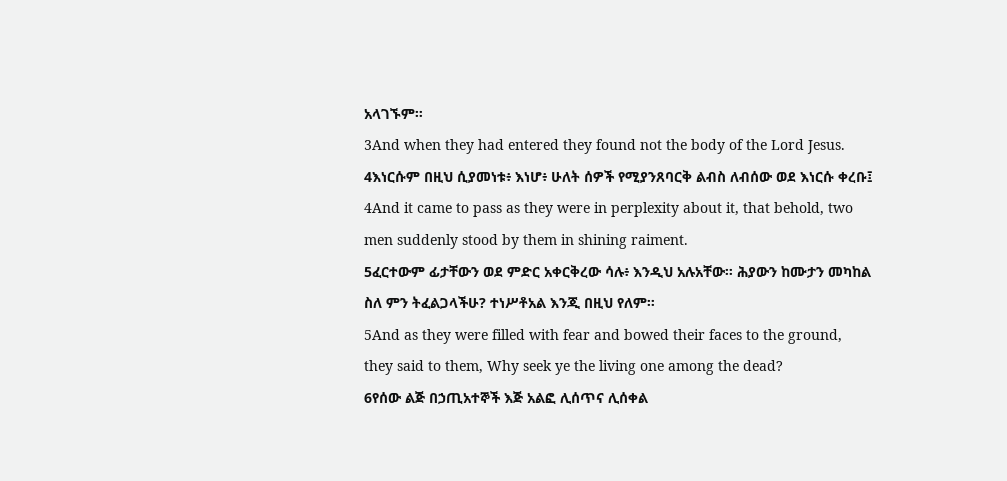አላገኙም።
3And when they had entered they found not the body of the Lord Jesus.
4እነርሱም በዚህ ሲያመነቱ፥ እነሆ፥ ሁለት ሰዎች የሚያንጸባርቅ ልብስ ለብሰው ወደ እነርሱ ቀረቡ፤
4And it came to pass as they were in perplexity about it, that behold, two men suddenly stood by them in shining raiment.
5ፈርተውም ፊታቸውን ወደ ምድር አቀርቅረው ሳሉ፥ እንዲህ አሉአቸው። ሕያውን ከሙታን መካከል ስለ ምን ትፈልጋላችሁ? ተነሥቶአል እንጂ በዚህ የለም።
5And as they were filled with fear and bowed their faces to the ground, they said to them, Why seek ye the living one among the dead?
6የሰው ልጅ በኃጢአተኞች እጅ አልፎ ሊሰጥና ሊሰቀል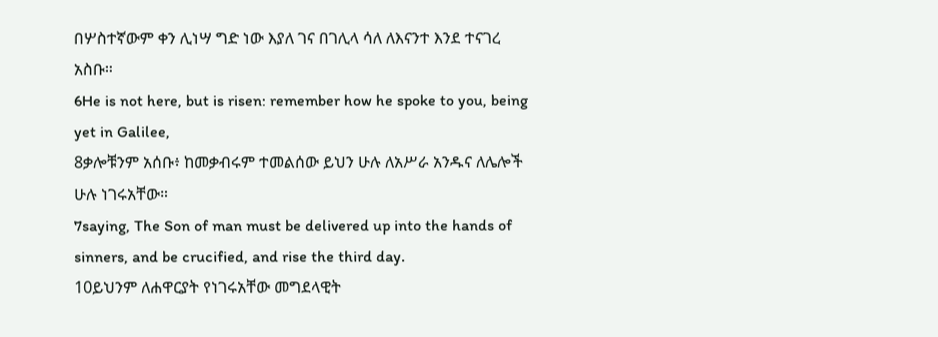በሦስተኛውም ቀን ሊነሣ ግድ ነው እያለ ገና በገሊላ ሳለ ለእናንተ እንደ ተናገረ አስቡ።
6He is not here, but is risen: remember how he spoke to you, being yet in Galilee,
8ቃሎቹንም አሰቡ፥ ከመቃብሩም ተመልሰው ይህን ሁሉ ለአሥራ አንዱና ለሌሎች ሁሉ ነገሩአቸው።
7saying, The Son of man must be delivered up into the hands of sinners, and be crucified, and rise the third day.
10ይህንም ለሐዋርያት የነገሩአቸው መግደላዊት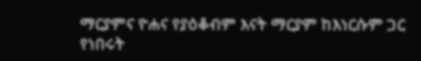ማርያምና ዮሐና የያዕቆብም እናት ማርያም ከእነርሱም ጋር የነበሩት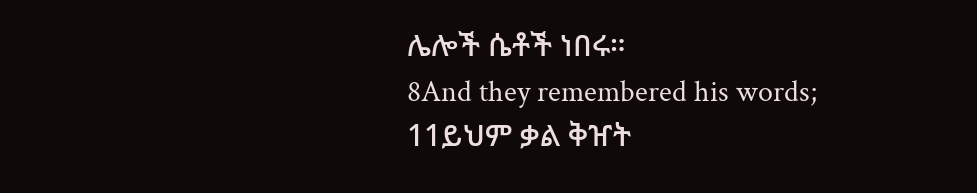ሌሎች ሴቶች ነበሩ።
8And they remembered his words;
11ይህም ቃል ቅዠት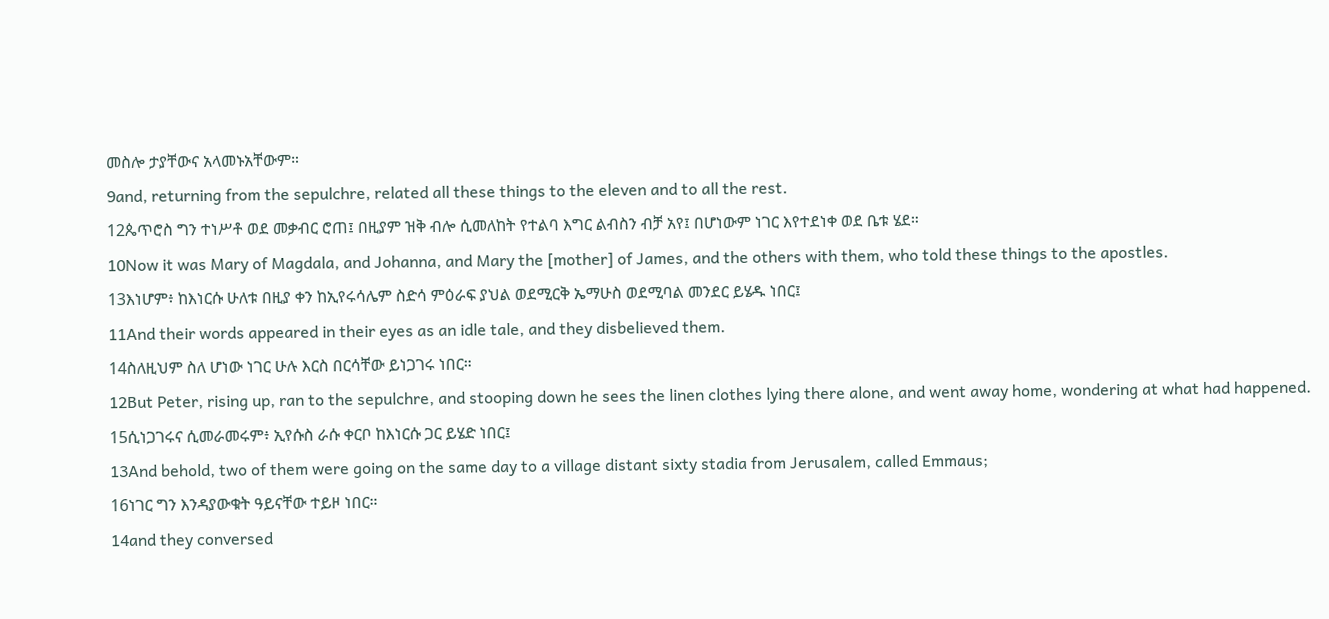መስሎ ታያቸውና አላመኑአቸውም።
9and, returning from the sepulchre, related all these things to the eleven and to all the rest.
12ጴጥሮስ ግን ተነሥቶ ወደ መቃብር ሮጠ፤ በዚያም ዝቅ ብሎ ሲመለከት የተልባ እግር ልብስን ብቻ አየ፤ በሆነውም ነገር እየተደነቀ ወደ ቤቱ ሄደ።
10Now it was Mary of Magdala, and Johanna, and Mary the [mother] of James, and the others with them, who told these things to the apostles.
13እነሆም፥ ከእነርሱ ሁለቱ በዚያ ቀን ከኢየሩሳሌም ስድሳ ምዕራፍ ያህል ወደሚርቅ ኤማሁስ ወደሚባል መንደር ይሄዱ ነበር፤
11And their words appeared in their eyes as an idle tale, and they disbelieved them.
14ስለዚህም ስለ ሆነው ነገር ሁሉ እርስ በርሳቸው ይነጋገሩ ነበር።
12But Peter, rising up, ran to the sepulchre, and stooping down he sees the linen clothes lying there alone, and went away home, wondering at what had happened.
15ሲነጋገሩና ሲመራመሩም፥ ኢየሱስ ራሱ ቀርቦ ከእነርሱ ጋር ይሄድ ነበር፤
13And behold, two of them were going on the same day to a village distant sixty stadia from Jerusalem, called Emmaus;
16ነገር ግን እንዳያውቁት ዓይናቸው ተይዞ ነበር።
14and they conversed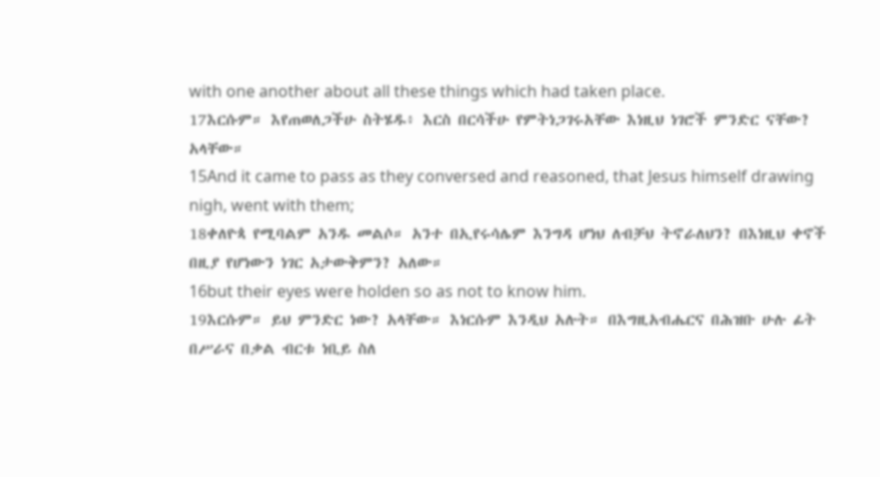with one another about all these things which had taken place.
17እርሱም። እየጠወለጋችሁ ስትሄዱ፥ እርስ በርሳችሁ የምትነጋገሩአቸው እነዚህ ነገሮች ምንድር ናቸው? አላቸው።
15And it came to pass as they conversed and reasoned, that Jesus himself drawing nigh, went with them;
18ቀለዮጳ የሚባልም አንዱ መልሶ። አንተ በኢየሩሳሌም እንግዳ ሆነህ ለብቻህ ትኖራለህን? በእነዚህ ቀኖች በዚያ የሆነውን ነገር አታውቅምን? አለው።
16but their eyes were holden so as not to know him.
19እርሱም። ይህ ምንድር ነው? አላቸው። እነርሱም እንዲህ አሉት። በእግዚአብሔርና በሕዝቡ ሁሉ ፊት በሥራና በቃል ብርቱ ነቢይ ስለ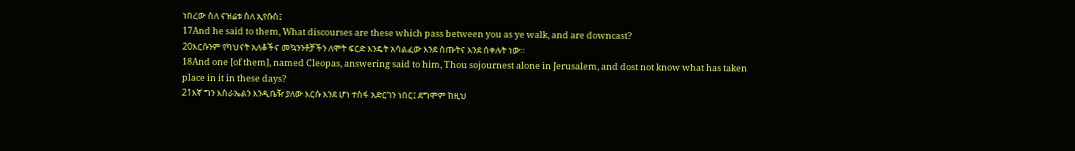ነበረው ስለ ናዝሬቱ ስለ ኢየሱስ፤
17And he said to them, What discourses are these which pass between you as ye walk, and are downcast?
20እርሱንም የካህናት አለቆችና መኳንንቶቻችን ለሞት ፍርድ እንዴት አሳልፈው እንደ ሰጡትና እንደ ሰቀሉት ነው።
18And one [of them], named Cleopas, answering said to him, Thou sojournest alone in Jerusalem, and dost not know what has taken place in it in these days?
21እኛ ግን እስራኤልን እንዲቤዥ ያለው እርሱ እንደ ሆነ ተስፋ አድርገን ነበር፤ ደግሞም ከዚህ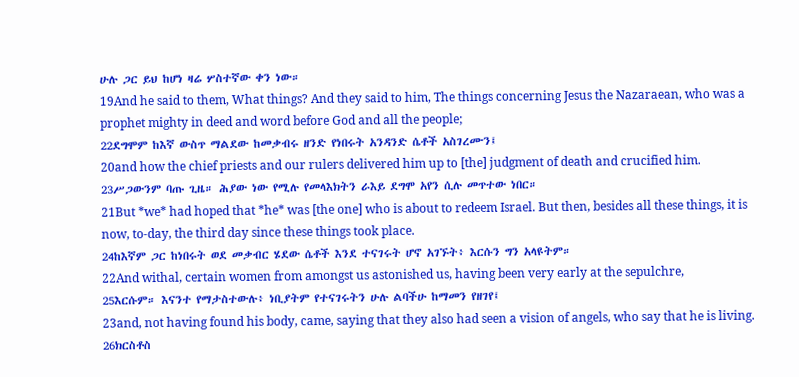ሁሉ ጋር ይህ ከሆነ ዛሬ ሦስተኛው ቀን ነው።
19And he said to them, What things? And they said to him, The things concerning Jesus the Nazaraean, who was a prophet mighty in deed and word before God and all the people;
22ደግሞም ከእኛ ውስጥ ማልደው ከመቃብሩ ዘንድ የነበሩት አንዳንድ ሴቶች አስገረሙን፤
20and how the chief priests and our rulers delivered him up to [the] judgment of death and crucified him.
23ሥጋውንም ባጡ ጊዜ። ሕያው ነው የሚሉ የመላእክትን ራእይ ደግሞ አየን ሲሉ መጥተው ነበር።
21But *we* had hoped that *he* was [the one] who is about to redeem Israel. But then, besides all these things, it is now, to-day, the third day since these things took place.
24ከእኛም ጋር ከነበሩት ወደ መቃብር ሄደው ሴቶች እንደ ተናገሩት ሆኖ አገኙት፥ እርሱን ግን አላዩትም።
22And withal, certain women from amongst us astonished us, having been very early at the sepulchre,
25እርሱም። እናንተ የማታስተውሉ፥ ነቢያትም የተናገሩትን ሁሉ ልባችሁ ከማመን የዘገየ፤
23and, not having found his body, came, saying that they also had seen a vision of angels, who say that he is living.
26ክርስቶስ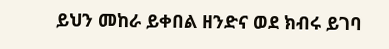ይህን መከራ ይቀበል ዘንድና ወደ ክብሩ ይገባ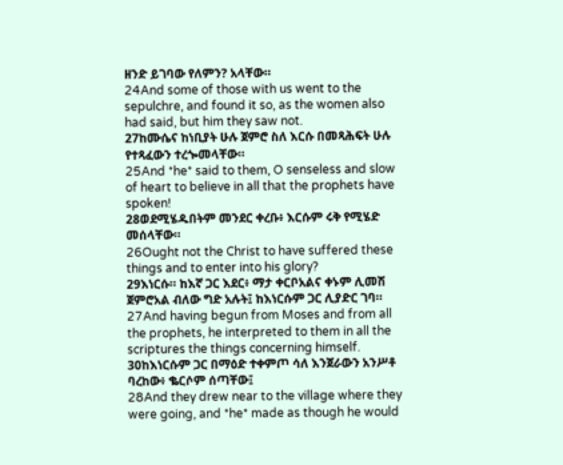ዘንድ ይገባው የለምን? አላቸው።
24And some of those with us went to the sepulchre, and found it so, as the women also had said, but him they saw not.
27ከሙሴና ከነቢያት ሁሉ ጀምሮ ስለ እርሱ በመጻሕፍት ሁሉ የተጻፈውን ተረጐመላቸው።
25And *he* said to them, O senseless and slow of heart to believe in all that the prophets have spoken!
28ወደሚሄዱበትም መንደር ቀረቡ፥ እርሱም ሩቅ የሚሄድ መሰላቸው።
26Ought not the Christ to have suffered these things and to enter into his glory?
29እነርሱ። ከእኛ ጋር እደር፥ ማታ ቀርቦአልና ቀኑም ሊመሽ ጀምሮአል ብለው ግድ አሉት፤ ከእነርሱም ጋር ሊያድር ገባ።
27And having begun from Moses and from all the prophets, he interpreted to them in all the scriptures the things concerning himself.
30ከእነርሱም ጋር በማዕድ ተቀምጦ ሳለ እንጀራውን አንሥቶ ባረከው፥ ቈርሶም ሰጣቸው፤
28And they drew near to the village where they were going, and *he* made as though he would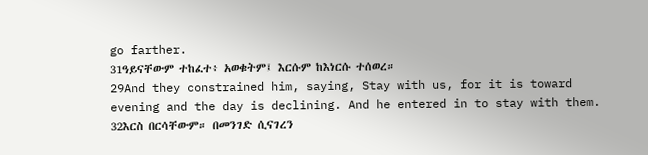go farther.
31ዓይናቸውም ተከፈተ፥ አወቁትም፤ እርሱም ከእነርሱ ተሰወረ።
29And they constrained him, saying, Stay with us, for it is toward evening and the day is declining. And he entered in to stay with them.
32እርስ በርሳቸውም። በመንገድ ሲናገረን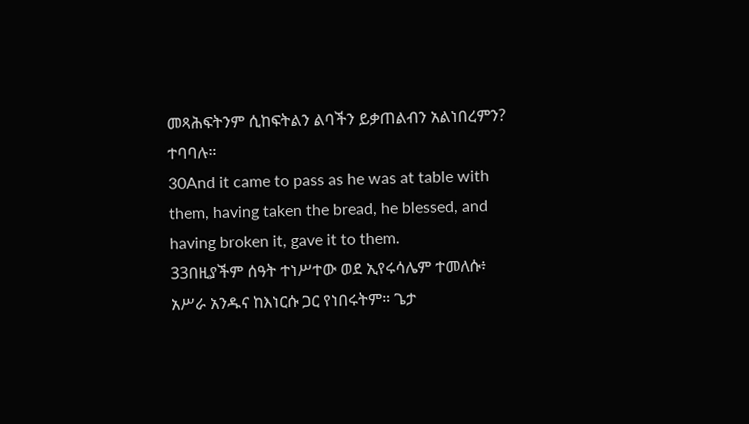መጻሕፍትንም ሲከፍትልን ልባችን ይቃጠልብን አልነበረምን? ተባባሉ።
30And it came to pass as he was at table with them, having taken the bread, he blessed, and having broken it, gave it to them.
33በዚያችም ሰዓት ተነሥተው ወደ ኢየሩሳሌም ተመለሱ፥ አሥራ አንዱና ከእነርሱ ጋር የነበሩትም። ጌታ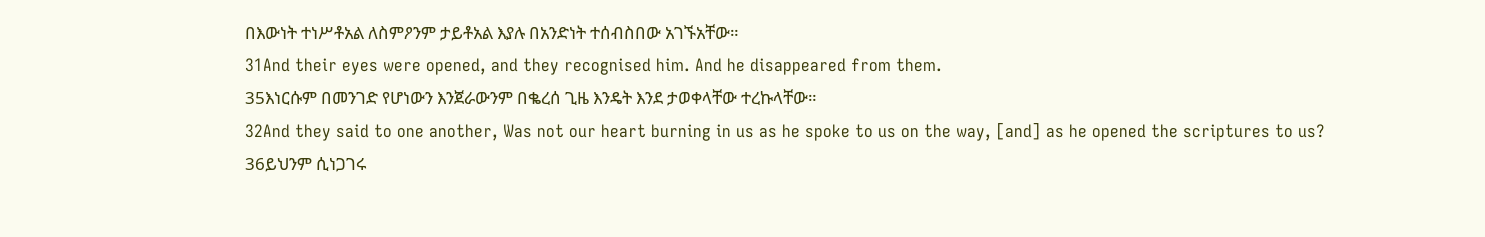በእውነት ተነሥቶአል ለስምዖንም ታይቶአል እያሉ በአንድነት ተሰብስበው አገኙአቸው።
31And their eyes were opened, and they recognised him. And he disappeared from them.
35እነርሱም በመንገድ የሆነውን እንጀራውንም በቈረሰ ጊዜ እንዴት እንደ ታወቀላቸው ተረኩላቸው።
32And they said to one another, Was not our heart burning in us as he spoke to us on the way, [and] as he opened the scriptures to us?
36ይህንም ሲነጋገሩ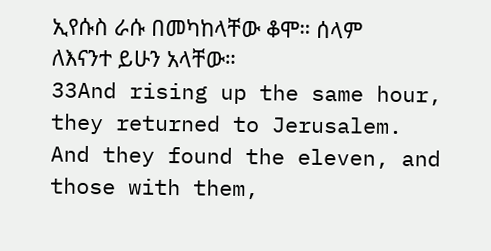ኢየሱስ ራሱ በመካከላቸው ቆሞ። ሰላም ለእናንተ ይሁን አላቸው።
33And rising up the same hour, they returned to Jerusalem. And they found the eleven, and those with them,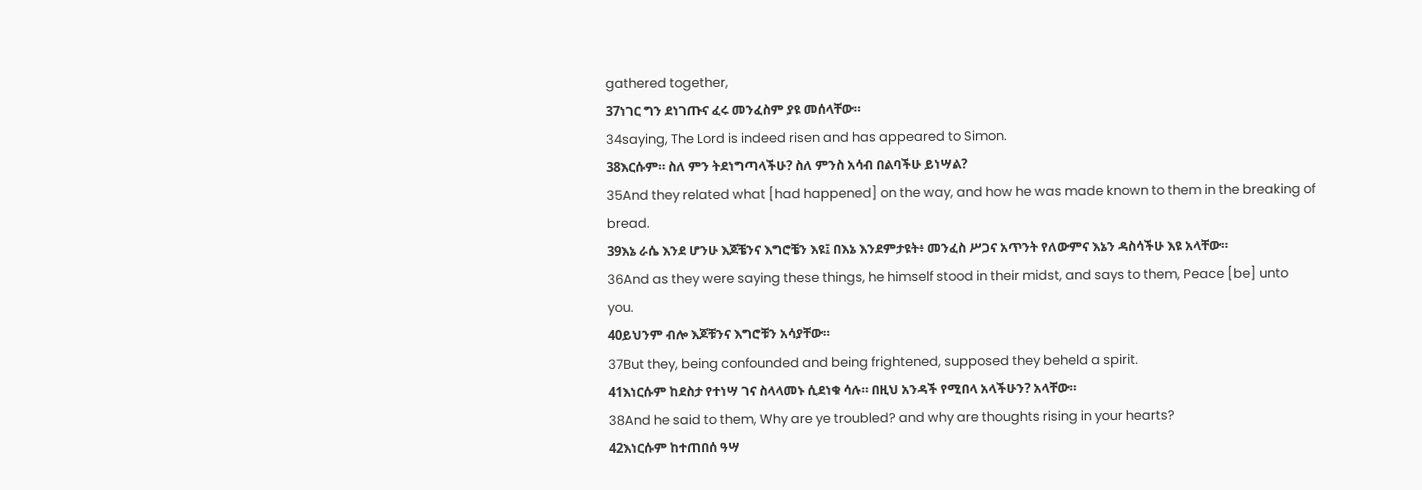gathered together,
37ነገር ግን ደነገጡና ፈሩ መንፈስም ያዩ መሰላቸው።
34saying, The Lord is indeed risen and has appeared to Simon.
38እርሱም። ስለ ምን ትደነግጣላችሁ? ስለ ምንስ አሳብ በልባችሁ ይነሣል?
35And they related what [had happened] on the way, and how he was made known to them in the breaking of bread.
39እኔ ራሴ እንደ ሆንሁ እጆቼንና እግሮቼን እዩ፤ በእኔ እንደምታዩት፥ መንፈስ ሥጋና አጥንት የለውምና እኔን ዳስሳችሁ እዩ አላቸው።
36And as they were saying these things, he himself stood in their midst, and says to them, Peace [be] unto you.
40ይህንም ብሎ እጆቹንና እግሮቹን አሳያቸው።
37But they, being confounded and being frightened, supposed they beheld a spirit.
41እነርሱም ከደስታ የተነሣ ገና ስላላመኑ ሲደነቁ ሳሉ። በዚህ አንዳች የሚበላ አላችሁን? አላቸው።
38And he said to them, Why are ye troubled? and why are thoughts rising in your hearts?
42እነርሱም ከተጠበሰ ዓሣ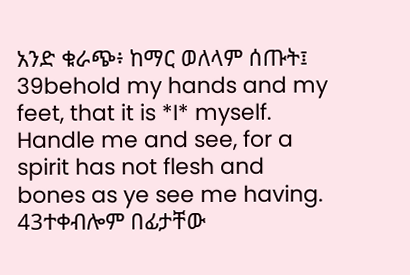አንድ ቁራጭ፥ ከማር ወለላም ሰጡት፤
39behold my hands and my feet, that it is *I* myself. Handle me and see, for a spirit has not flesh and bones as ye see me having.
43ተቀብሎም በፊታቸው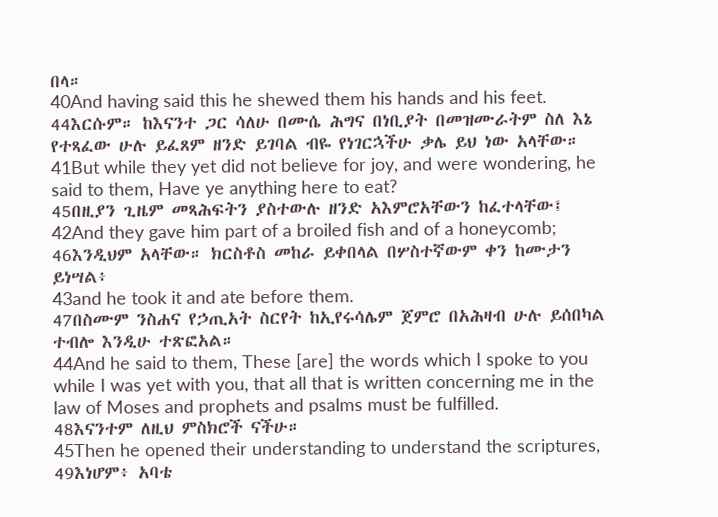በላ።
40And having said this he shewed them his hands and his feet.
44እርሱም። ከእናንተ ጋር ሳለሁ በሙሴ ሕግና በነቢያት በመዝሙራትም ስለ እኔ የተጻፈው ሁሉ ይፈጸም ዘንድ ይገባል ብዬ የነገርኋችሁ ቃሌ ይህ ነው አላቸው።
41But while they yet did not believe for joy, and were wondering, he said to them, Have ye anything here to eat?
45በዚያን ጊዜም መጻሕፍትን ያስተውሉ ዘንድ አእምሮአቸውን ከፈተላቸው፤
42And they gave him part of a broiled fish and of a honeycomb;
46እንዲህም አላቸው። ክርስቶስ መከራ ይቀበላል በሦስተኛውም ቀን ከሙታን ይነሣል፥
43and he took it and ate before them.
47በስሙም ንስሐና የኃጢአት ስርየት ከኢየሩሳሌም ጀምሮ በአሕዛብ ሁሉ ይሰበካል ተብሎ እንዲሁ ተጽፎአል።
44And he said to them, These [are] the words which I spoke to you while I was yet with you, that all that is written concerning me in the law of Moses and prophets and psalms must be fulfilled.
48እናንተም ለዚህ ምስክሮች ናችሁ።
45Then he opened their understanding to understand the scriptures,
49እነሆም፥ አባቴ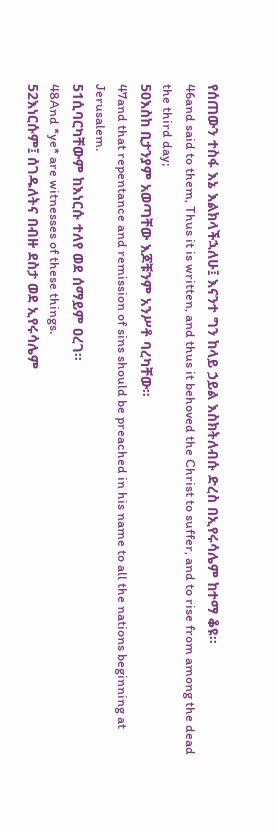የሰጠውን ተስፋ እኔ እልክላችኋለሁ፤ እናንተ ግን ከላይ ኃይል እስክትለብሱ ድረስ በኢየሩሳሌም ከተማ ቆዩ።
46and said to them, Thus it is written, and thus it behoved the Christ to suffer, and to rise from among the dead the third day;
50እስከ ቢታንያም አወጣቸው እጆቹንም አንሥቶ ባረካቸው።
47and that repentance and remission of sins should be preached in his name to all the nations beginning at Jerusalem.
51ሲባርካቸውም ከእነርሱ ተለየ ወደ ሰማይም ዐረገ።
48And *ye* are witnesses of these things.
52እነርሱም፤ ሰገዱለትና በብዙ ደስታ ወደ ኢየሩሳሌም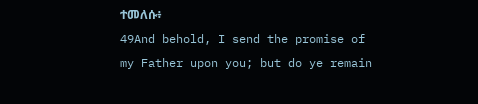ተመለሱ፥
49And behold, I send the promise of my Father upon you; but do ye remain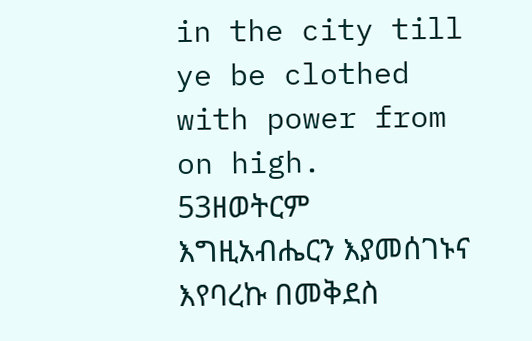in the city till ye be clothed with power from on high.
53ዘወትርም እግዚአብሔርን እያመሰገኑና እየባረኩ በመቅደስ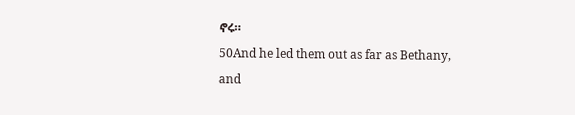ኖሩ።
50And he led them out as far as Bethany, and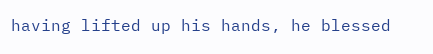having lifted up his hands, he blessed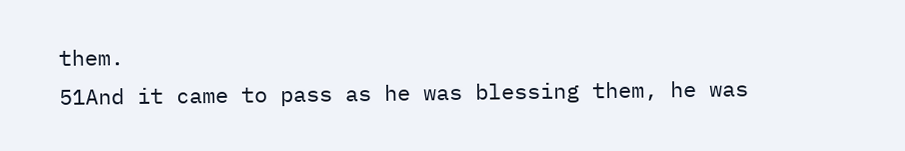them.
51And it came to pass as he was blessing them, he was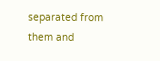separated from them and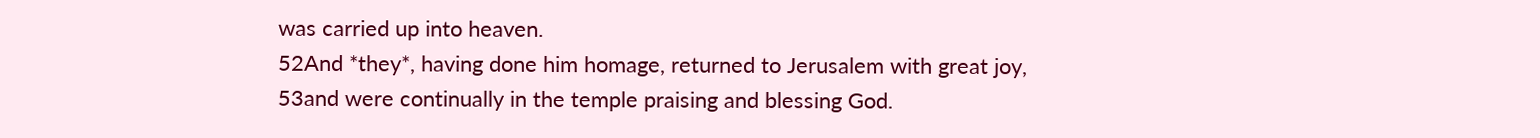was carried up into heaven.
52And *they*, having done him homage, returned to Jerusalem with great joy,
53and were continually in the temple praising and blessing God.